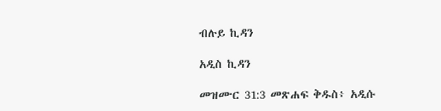ብሉይ ኪዳን

አዲስ ኪዳን

መዝሙር 31:3 መጽሐፍ ቅዱስ፥ አዲሱ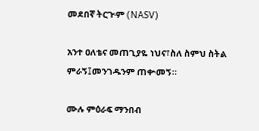መደበኛ ትርጒም (NASV)

አንተ ዐለቴና መጠጊያዬ ነህና፣ስለ ስምህ ስትል ምራኝ፤መንገዱንም ጠቍመኝ።

ሙሉ ምዕራፍ ማንበብ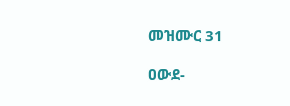መዝሙር 31

ዐውደ-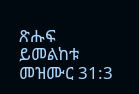ጽሑፍ ይመልከቱ መዝሙር 31:3